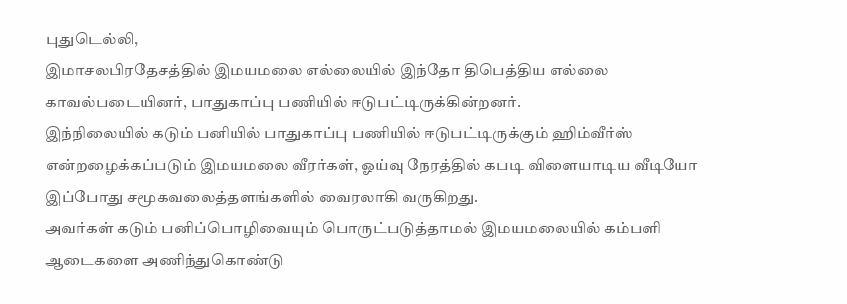புதுடெல்லி,
இமாசலபிரதேசத்தில் இமயமலை எல்லையில் இந்தோ திபெத்திய எல்லை காவல்படையினர், பாதுகாப்பு பணியில் ஈடுபட்டிருக்கின்றனர்.
இந்நிலையில் கடும் பனியில் பாதுகாப்பு பணியில் ஈடுபட்டிருக்கும் ஹிம்வீர்ஸ் என்றழைக்கப்படும் இமயமலை வீரர்கள், ஓய்வு நேரத்தில் கபடி விளையாடிய வீடியோ இப்போது சமூகவலைத்தளங்களில் வைரலாகி வருகிறது.
அவர்கள் கடும் பனிப்பொழிவையும் பொருட்படுத்தாமல் இமயமலையில் கம்பளி ஆடைகளை அணிந்துகொண்டு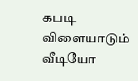கபடி விளையாடும் வீடியோ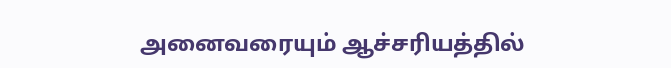அனைவரையும் ஆச்சரியத்தில்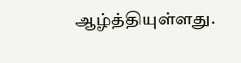ஆழ்த்தியுள்ளது.